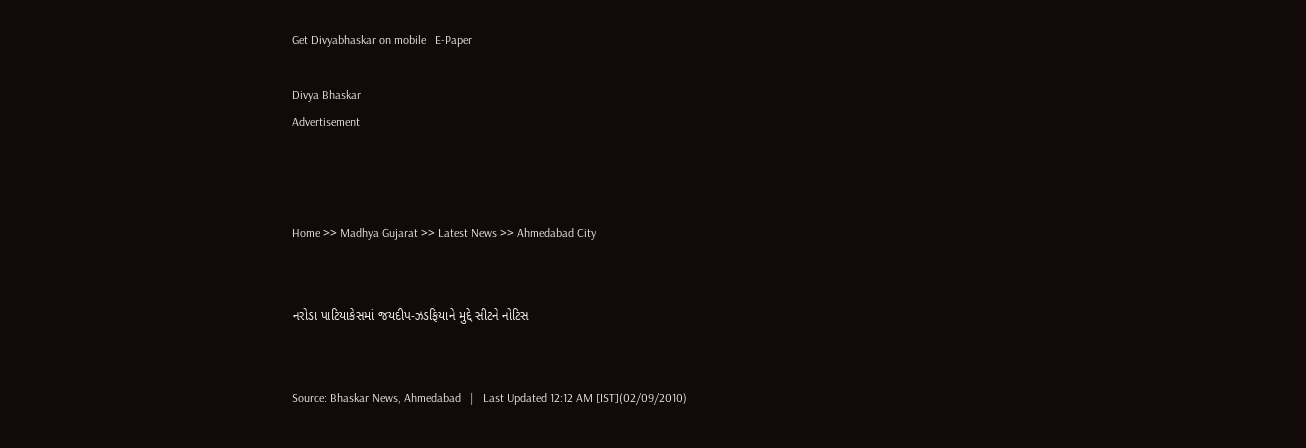Get Divyabhaskar on mobile   E-Paper

Divya Bhaskar
Advertisement



Home >> Madhya Gujarat >> Latest News >> Ahmedabad City


નરોડા પાટિયાકેસમાં જયદીપ-ઝડફિયાને મુદ્દે સીટને નોટિસ


Source: Bhaskar News, Ahmedabad   |   Last Updated 12:12 AM [IST](02/09/2010)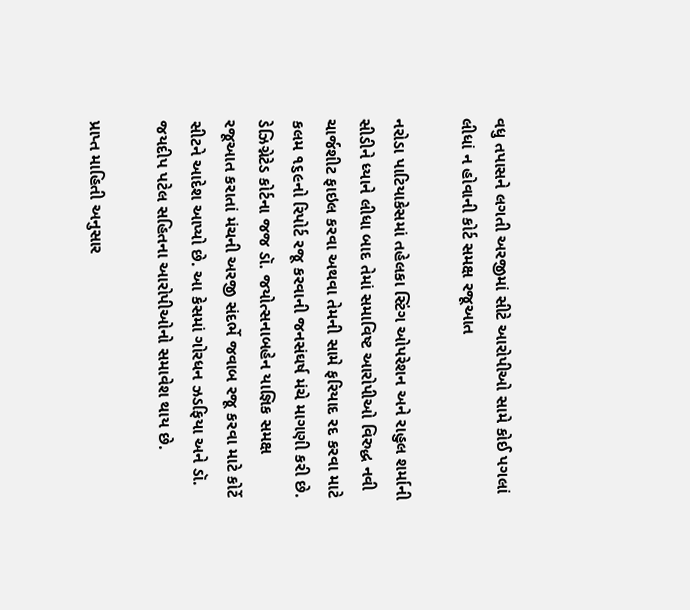વધુ તપાસને લગતી અરજીમાં સીટે આરોપીઓ સામે કોઈ પગલાં લીધાં ન હોવાની કોર્ટ સમક્ષ રજૂઆત

નરોડા પાટિયાકેસમાં તહેલકા સ્ટિંગ ઓપરેશન અને રાહુલ શર્માની સીડીને ધ્યાને લીધા બાદ તેમાં સમાવિષ્ટ આરોપીઓ વિરુદ્ધ નવી ચાર્જશીટ ફાઇલ કરવા અથવા તેમની સામે ફરિયાદ રદ કરવા માટે કલમ ૧૬૯નો રિપોર્ટ રજૂ કરવાની જનસંઘર્ષ મંચે માગણી કરી છે. ડેઝિગ્નેટેડ કોર્ટના જજ ડૉ. જયોત્સનાબહેન યાજ્ઞિક સમક્ષ રજૂઆત કરાતાં મંચની અરજી સંદર્ભે જવાબ રજૂ કરવા માટે કોર્ટે સીટને આદેશ આપ્યો છે. આ કેસમાં ગોરધન ઝડફિયા અને ડૉ. જયદીપ પટેલ સહિતના આરોપીઓનો સમાવેશ થાય છે.

પ્રાપ્ત માહિતી અનુસાર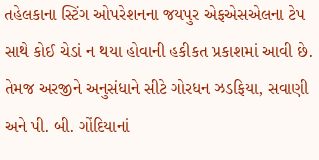તહેલકાના સ્ટિંગ ઓપરેશનના જયપુર એફએસએલના ટેપ સાથે કોઈ ચેડાં ન થયા હોવાની હકીકત પ્રકાશમાં આવી છે. તેમજ અરજીને અનુસંધાને સીટે ગોરધન ઝડફિયા, સવાણી અને પી. બી. ગોંદિયાનાં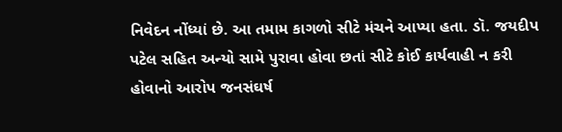નિવેદન નોંધ્યાં છે. આ તમામ કાગળો સીટે મંચને આપ્યા હતા. ડૉ. જયદીપ પટેલ સહિત અન્યો સામે પુરાવા હોવા છતાં સીટે કોઈ કાર્યવાહી ન કરી હોવાનો આરોપ જનસંઘર્ષ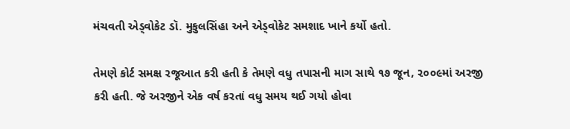મંચવતી એડ્વોકેટ ડૉ. મુકુલસિંહા અને એડ્વોકેટ સમશાદ ખાને કર્યો હતો.

તેમણે કોર્ટ સમક્ષ રજૂઆત કરી હતી કે તેમણે વધુ તપાસની માગ સાથે ૧૭ જૂન, ૨૦૦૯માં અરજી કરી હતી. જે અરજીને એક વર્ષ કરતાં વધુ સમય થઈ ગયો હોવા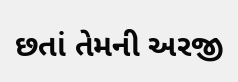છતાં તેમની અરજી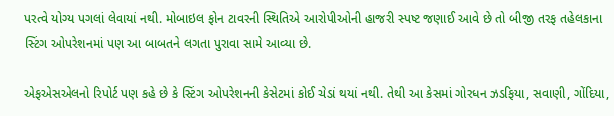પરત્વે યોગ્ય પગલાં લેવાયાં નથી. મોબાઇલ ફોન ટાવરની સ્થિતિએ આરોપીઓની હાજરી સ્પષ્ટ જણાઈ આવે છે તો બીજી તરફ તહેલકાના સ્ટિંગ ઓપરેશનમાં પણ આ બાબતને લગતા પુરાવા સામે આવ્યા છે.

એફએસએલનો રિપોર્ટ પણ કહે છે કે સ્ટિંગ ઓપરેશનની કેસેટમાં કોઈ ચેડાં થયાં નથી. તેથી આ કેસમાં ગોરધન ઝડફિયા, સવાણી, ગોંદિયા,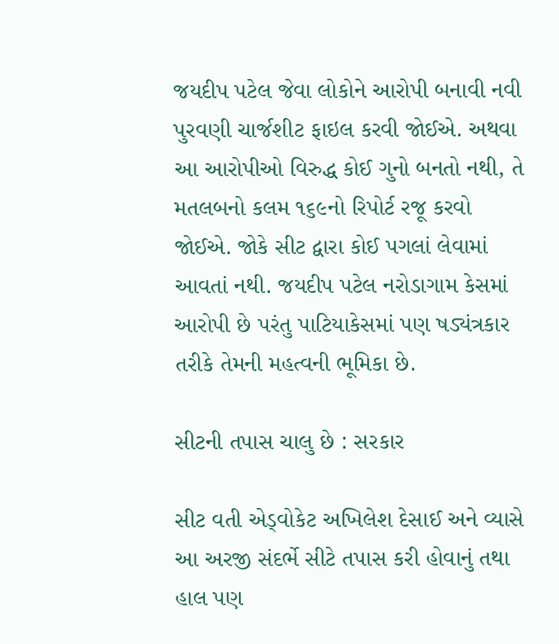જયદીપ પટેલ જેવા લોકોને આરોપી બનાવી નવી પુરવણી ચાર્જશીટ ફાઇલ કરવી જોઈએ. અથવા આ આરોપીઓ વિરુદ્ધ કોઈ ગુનો બનતો નથી, તે મતલબનો કલમ ૧૬૯નો રિપોર્ટ રજૂ કરવો જોઈએ. જોકે સીટ દ્વારા કોઈ પગલાં લેવામાં આવતાં નથી. જયદીપ પટેલ નરોડાગામ કેસમાં આરોપી છે પરંતુ પાટિયાકેસમાં પણ ષડ્યંત્રકાર તરીકે તેમની મહત્વની ભૂમિકા છે.

સીટની તપાસ ચાલુ છે : સરકાર

સીટ વતી એડ્વોકેટ અખિલેશ દેસાઈ અને વ્યાસે આ અરજી સંદર્ભે સીટે તપાસ કરી હોવાનું તથા હાલ પણ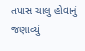તપાસ ચાલુ હોવાનું જણાવ્યું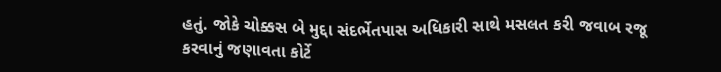હતું. જોકે ચોક્કસ બે મુદ્દા સંદર્ભેતપાસ અધિકારી સાથે મસલત કરી જવાબ રજૂ કરવાનું જણાવતા કોર્ટે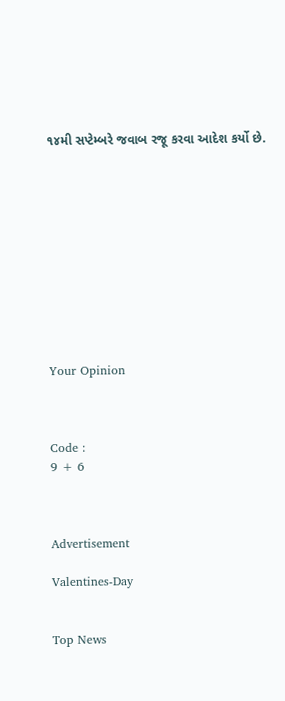૧૪મી સપ્ટેમ્બરે જવાબ રજૂ કરવા આદેશ કર્યો છે.











Your Opinion



Code :
9 + 6



Advertisement

Valentines-Day


Top News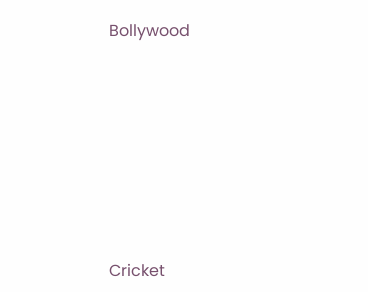Bollywood











Cricket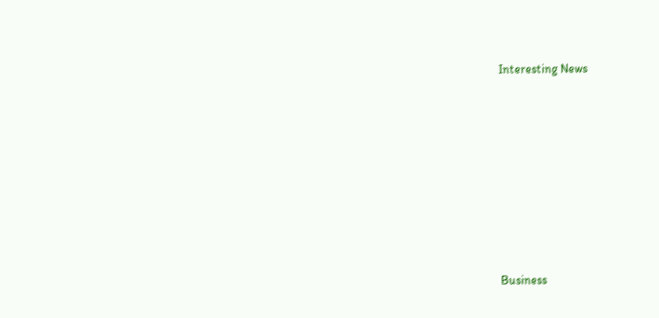Interesting News











Business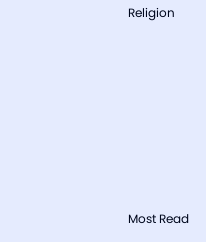Religion











Most Read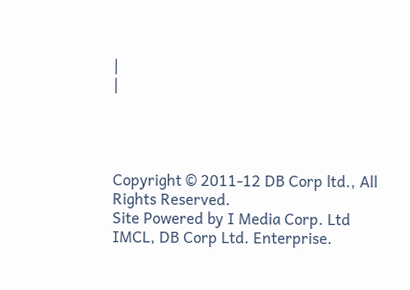|
|




Copyright © 2011-12 DB Corp ltd., All Rights Reserved.
Site Powered by I Media Corp. Ltd IMCL, DB Corp Ltd. Enterprise.